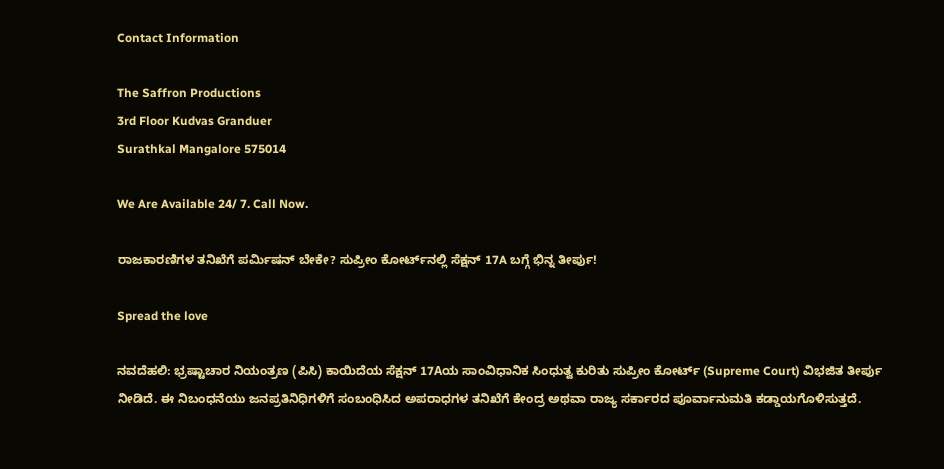Contact Information

The Saffron Productions
3rd Floor Kudvas Granduer
Surathkal Mangalore 575014

We Are Available 24/ 7. Call Now.

ರಾಜಕಾರಣಿಗಳ ತನಿಖೆಗೆ ಪರ್ಮಿಷನ್ ಬೇಕೇ? ಸುಪ್ರೀಂ ಕೋರ್ಟ್‌ನಲ್ಲಿ ಸೆಕ್ಷನ್ 17A ಬಗ್ಗೆ ಭಿನ್ನ ತೀರ್ಪು!

Spread the love

ನವದೆಹಲಿ: ಭ್ರಷ್ಟಾಚಾರ ನಿಯಂತ್ರಣ (ಪಿಸಿ) ಕಾಯಿದೆಯ ಸೆಕ್ಷನ್ 17Aಯ ಸಾಂವಿಧಾನಿಕ ಸಿಂಧುತ್ವ ಕುರಿತು ಸುಪ್ರೀಂ ಕೋರ್ಟ್ (Supreme Court) ವಿಭಜಿತ ತೀರ್ಪು ನೀಡಿದೆ. ಈ ನಿಬಂಧನೆಯು ಜನಪ್ರತಿನಿಧಿಗಳಿಗೆ ಸಂಬಂಧಿಸಿದ ಅಪರಾಧಗಳ ತನಿಖೆಗೆ ಕೇಂದ್ರ ಅಥವಾ ರಾಜ್ಯ ಸರ್ಕಾರದ ಪೂರ್ವಾನುಮತಿ ಕಡ್ಡಾಯಗೊಳಿಸುತ್ತದೆ.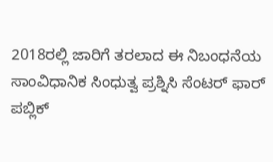2018ರಲ್ಲಿ ಜಾರಿಗೆ ತರಲಾದ ಈ ನಿಬಂಧನೆಯ ಸಾಂವಿಧಾನಿಕ ಸಿಂಧುತ್ವ ಪ್ರಶ್ನಿಸಿ ಸೆಂಟರ್ ಫಾರ್ ಪಬ್ಲಿಕ್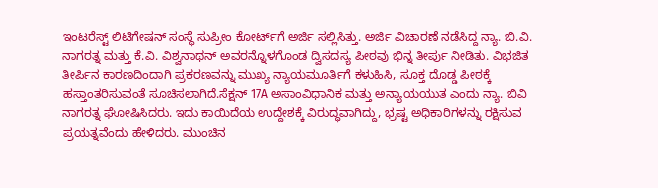ಇಂಟರೆಸ್ಟ್ ಲಿಟಿಗೇಷನ್ ಸಂಸ್ಥೆ ಸುಪ್ರೀಂ ಕೋರ್ಟ್‌ಗೆ ಅರ್ಜಿ ಸಲ್ಲಿಸಿತ್ತು. ಅರ್ಜಿ ವಿಚಾರಣೆ ನಡೆಸಿದ್ದ ನ್ಯಾ‌. ಬಿ.ವಿ. ನಾಗರತ್ನ ಮತ್ತು ಕೆ.ವಿ. ವಿಶ್ವನಾಥನ್ ಅವರನ್ನೊಳಗೊಂಡ ದ್ವಿಸದಸ್ಯ ಪೀಠವು ಭಿನ್ನ ತೀರ್ಪು ನೀಡಿತು. ವಿಭಜಿತ ತೀರ್ಪಿನ ಕಾರಣದಿಂದಾಗಿ ಪ್ರಕರಣವನ್ನು ಮುಖ್ಯ ನ್ಯಾಯಮೂರ್ತಿಗೆ ಕಳುಹಿಸಿ, ಸೂಕ್ತ ದೊಡ್ಡ ಪೀಠಕ್ಕೆ ಹಸ್ತಾಂತರಿಸುವಂತೆ ಸೂಚಿಸಲಾಗಿದೆ.ಸೆಕ್ಷನ್ 17A ಅಸಾಂವಿಧಾನಿಕ ಮತ್ತು ಅನ್ಯಾಯಯುತ ಎಂದು ನ್ಯಾ. ಬಿವಿ ನಾಗರತ್ನ ಘೋಷಿಸಿದರು. ಇದು ಕಾಯಿದೆಯ ಉದ್ದೇಶಕ್ಕೆ ವಿರುದ್ಧವಾಗಿದ್ದು, ಭ್ರಷ್ಟ ಅಧಿಕಾರಿಗಳನ್ನು ರಕ್ಷಿಸುವ ಪ್ರಯತ್ನವೆಂದು ಹೇಳಿದರು. ಮುಂಚಿನ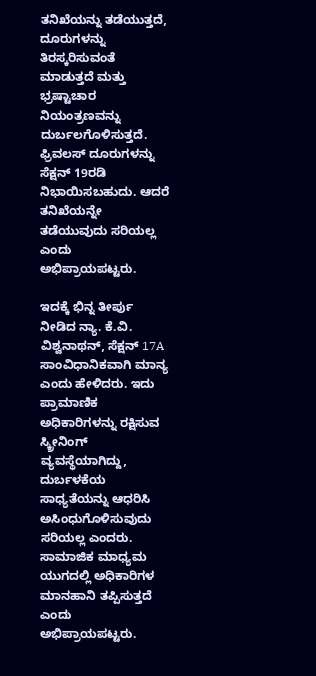ತನಿಖೆಯನ್ನು ತಡೆಯುತ್ತದೆ, ದೂರುಗಳನ್ನು ತಿರಸ್ಕರಿಸುವಂತೆ ಮಾಡುತ್ತದೆ ಮತ್ತು ಭ್ರಷ್ಟಾಚಾರ ನಿಯಂತ್ರಣವನ್ನು ದುರ್ಬಲಗೊಳಿಸುತ್ತದೆ. ಫ್ರಿವಲಸ್ ದೂರುಗಳನ್ನು ಸೆಕ್ಷನ್ 19ರಡಿ ನಿಭಾಯಿಸಬಹುದು. ಆದರೆ ತನಿಖೆಯನ್ನೇ ತಡೆಯುವುದು ಸರಿಯಲ್ಲ ಎಂದು ಅಭಿಪ್ರಾಯಪಟ್ಟರು.

ಇದಕ್ಕೆ ಭಿನ್ನ ತೀರ್ಪು ನೀಡಿದ ನ್ಯಾ. ಕೆ.ವಿ. ವಿಶ್ವನಾಥನ್, ಸೆಕ್ಷನ್ 17A ಸಾಂವಿಧಾನಿಕವಾಗಿ ಮಾನ್ಯ ಎಂದು ಹೇಳಿದರು‌. ಇದು ಪ್ರಾಮಾಣಿಕ ಅಧಿಕಾರಿಗಳನ್ನು ರಕ್ಷಿಸುವ ಸ್ಕ್ರೀನಿಂಗ್ ವ್ಯವಸ್ಥೆಯಾಗಿದ್ದು, ದುರ್ಬಳಕೆಯ ಸಾಧ್ಯತೆಯನ್ನು ಆಧರಿಸಿ ಅಸಿಂಧುಗೊಳಿಸುವುದು ಸರಿಯಲ್ಲ ಎಂದರು. ಸಾಮಾಜಿಕ ಮಾಧ್ಯಮ ಯುಗದಲ್ಲಿ ಅಧಿಕಾರಿಗಳ ಮಾನಹಾನಿ ತಪ್ಪಿಸುತ್ತದೆ ಎಂದು ಅಭಿಪ್ರಾಯಪಟ್ಟರು.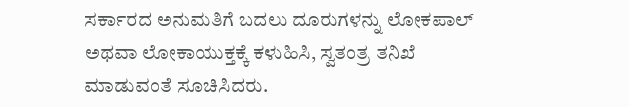ಸರ್ಕಾರದ ಅನುಮತಿಗೆ ಬದಲು ದೂರುಗಳನ್ನು ಲೋಕಪಾಲ್ ಅಥವಾ ಲೋಕಾಯುಕ್ತಕ್ಕೆ ಕಳುಹಿಸಿ, ಸ್ವತಂತ್ರ ತನಿಖೆ ಮಾಡುವಂತೆ ಸೂಚಿಸಿದರು.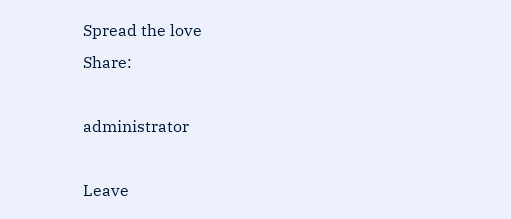Spread the love
Share:

administrator

Leave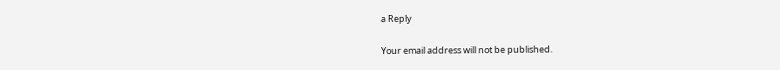a Reply

Your email address will not be published.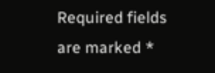Required fields are marked *